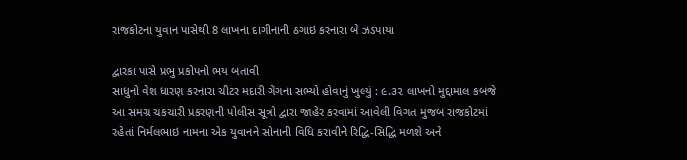રાજકોટના યુવાન પાસેથી 8 લાખના દાગીનાની ઠગાઇ કરનારા બે ઝડપાયા

દ્વારકા પાસે પ્રભુ પ્રકોપનો ભય બતાવી
સાધુનો વેશ ધારણ કરનારા ચીટર મદારી ગેંગના સભ્યો હોવાનું ખુલ્યું : ૯.૩૨ લાખનો મુદ્દામાલ કબજે
આ સમગ્ર ચકચારી પ્રકરણની પોલીસ સૂત્રો દ્વારા જાહેર કરવામાં આવેલી વિગત મુજબ રાજકોટમાં રહેતાં નિર્મલભાઇ નામના એક યુવાનને સોનાની વિધિ કરાવીને રિદ્ધિ-સિદ્ધિ મળશે અને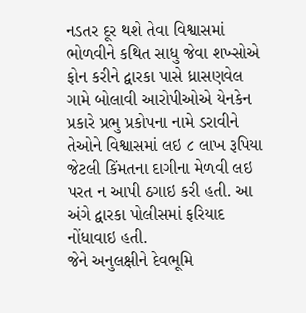નડતર દૂર થશે તેવા વિશ્વાસમાં ભોળવીને કથિત સાધુ જેવા શખ્સોએ ફોન કરીને દ્વારકા પાસે ધ્રાસણવેલ ગામે બોલાવી આરોપીઓએ યેનકેન પ્રકારે પ્રભુ પ્રકોપના નામે ડરાવીને તેઓને વિશ્વાસમાં લઇ ૮ લાખ રૂપિયા જેટલી કિંમતના દાગીના મેળવી લઇ પરત ન આપી ઠગાઇ કરી હતી. આ અંગે દ્વારકા પોલીસમાં ફરિયાદ નોંધાવાઇ હતી.
જેને અનુલક્ષીને દેવભૂમિ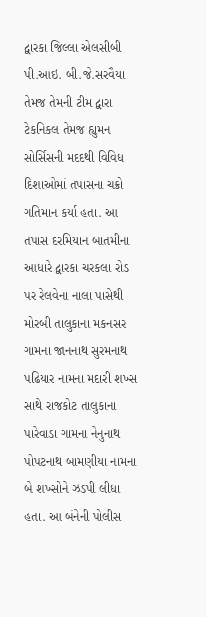દ્વારકા જિલ્લા એલસીબી પી.આઇ. બી.જે.સરવૈયા તેમજ તેમની ટીમ દ્વારા ટેકનિકલ તેમજ હ્યુમન સોર્સિસની મદદથી વિવિધ દિશાઓમાં તપાસના ચક્રો ગતિમાન કર્યા હતા. આ તપાસ દરમિયાન બાતમીના આધારે દ્વારકા ચરકલા રોડ પર રેલવેના નાલા પાસેથી મોરબી તાલુકાના મકનસર ગામના જાનનાથ સુરમનાથ પઢિયાર નામના મદારી શખ્સ સાથે રાજકોટ તાલુકાના પારેવાડા ગામના નેનુનાથ પોપટનાથ બામણીયા નામના બે શખ્સોને ઝડપી લીધા હતા. આ બંનેની પોલીસ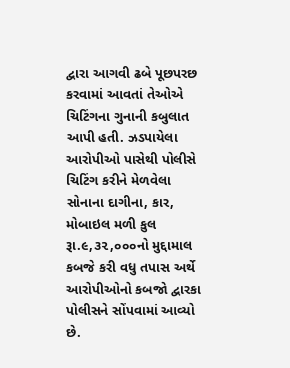દ્વારા આગવી ઢબે પૂછપરછ કરવામાં આવતાં તેઓએ ચિટિંગના ગુનાની કબુલાત આપી હતી. ઝડપાયેલા આરોપીઓ પાસેથી પોલીસે ચિટિંગ કરીને મેળવેલા સોનાના દાગીના, કાર, મોબાઇલ મળી કુલ રૂા.૯,૩૨,૦૦૦નો મુદ્દામાલ કબજે કરી વધુ તપાસ અર્થે આરોપીઓનો કબજો દ્વારકા પોલીસને સોંપવામાં આવ્યો છે.